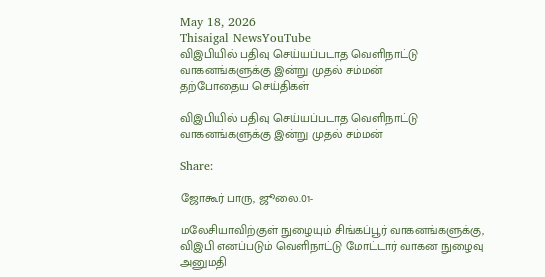May 18, 2026
Thisaigal NewsYouTube
விஇபியில் பதிவு செய்யப்படாத வெளிநாட்டு வாகனங்களுக்கு இன்று முதல் சம்மன்
தற்போதைய செய்திகள்

விஇபியில் பதிவு செய்யப்படாத வெளிநாட்டு வாகனங்களுக்கு இன்று முதல் சம்மன்

Share:

ஜோகூர் பாரு, ஜூலை.01-

மலேசியாவிற்குள் நுழையும் சிங்கப்பூர் வாகனங்களுக்கு, விஇபி எனப்படும் வெளிநாட்டு மோட்டார் வாகன நுழைவு அனுமதி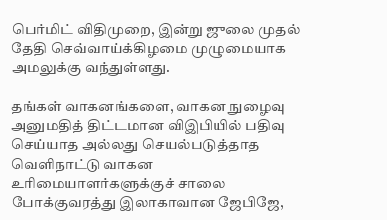பெர்மிட் விதிமுறை, இன்று ஜுலை முதல் தேதி செவ்வாய்க்கிழமை முழுமையாக அமலுக்கு வந்துள்ளது.

தங்கள் வாகனங்களை, வாகன நுழைவு அனுமதித் திட்டமான விஇபியில் பதிவு செய்யாத அல்லது செயல்படுத்தாத வெளிநாட்டு வாகன உரிமையாளர்களுக்குச் சாலை போக்குவரத்து இலாகாவான ஜேபிஜே,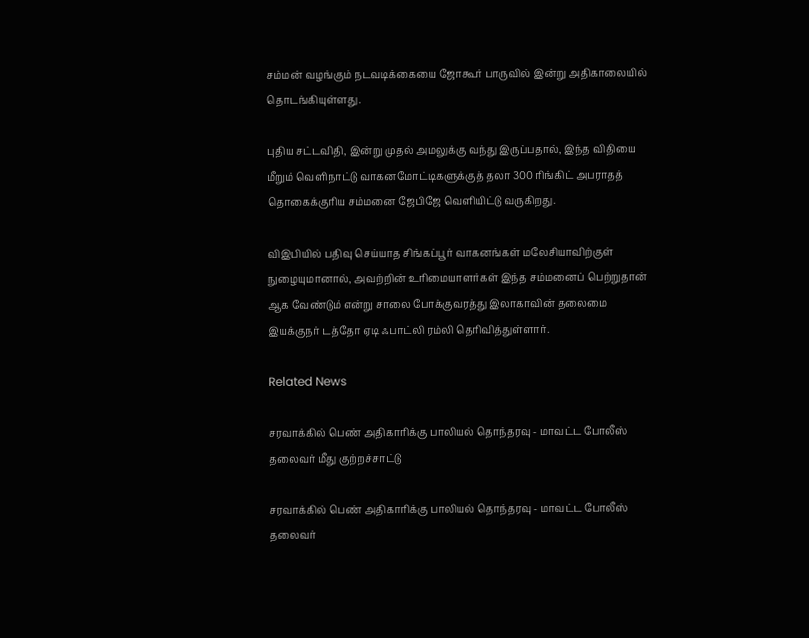சம்மன் வழங்கும் நடவடிக்கையை ஜோகூர் பாருவில் இன்று அதிகாலையில் தொடங்கியுள்ளது.

புதிய சட்டவிதி, இன்று முதல் அமலுக்கு வந்து இருப்பதால், இந்த விதியை மீறும் வெளிநாட்டு வாகனமோட்டிகளுக்குத் தலா 300 ரிங்கிட் அபராதத் தொகைக்குரிய சம்மனை ஜேபிஜே வெளியிட்டு வருகிறது.

விஇபியில் பதிவு செய்யாத சிங்கப்பூர் வாகனங்கள் மலேசியாவிற்குள் நுழையுமானால், அவற்றின் உரிமையாளர்கள் இந்த சம்மனைப் பெற்றுதான் ஆக வேண்டும் என்று சாலை போக்குவரத்து இலாகாவின் தலைமை இயக்குநர் டத்தோ ஏடி ஃபாட்லி ரம்லி தெரிவித்துள்ளார்.

Related News

சரவாக்கில் பெண் அதிகாரிக்கு பாலியல் தொந்தரவு - மாவட்ட போலீஸ் தலைவர் மீது குற்றச்சாட்டு

சரவாக்கில் பெண் அதிகாரிக்கு பாலியல் தொந்தரவு - மாவட்ட போலீஸ் தலைவர்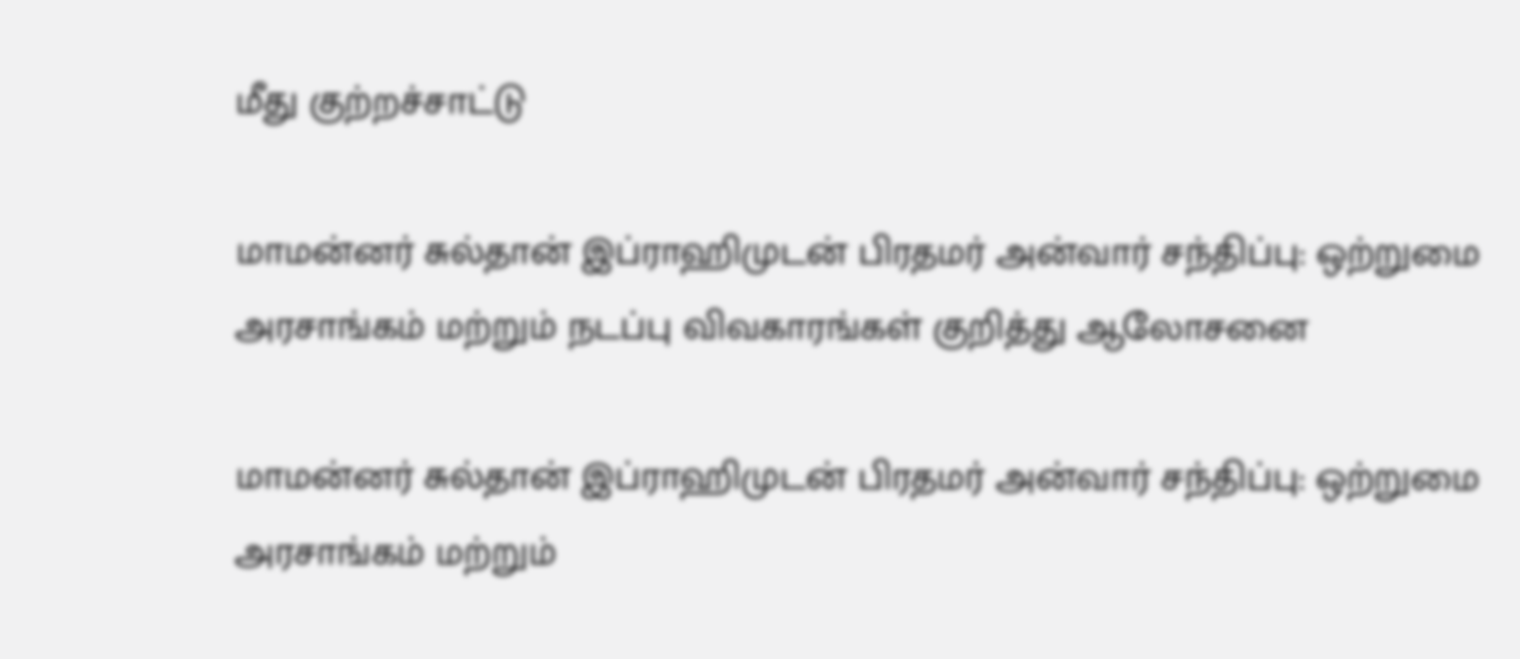மீது குற்றச்சாட்டு

மாமன்னர் சுல்தான் இப்ராஹிமுடன் பிரதமர் அன்வார் சந்திப்பு: ஒற்றுமை அரசாங்கம் மற்றும் நடப்பு விவகாரங்கள் குறித்து ஆலோசனை

மாமன்னர் சுல்தான் இப்ராஹிமுடன் பிரதமர் அன்வார் சந்திப்பு: ஒற்றுமை அரசாங்கம் மற்றும்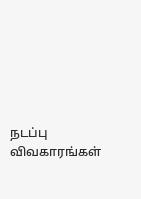நடப்பு விவகாரங்கள்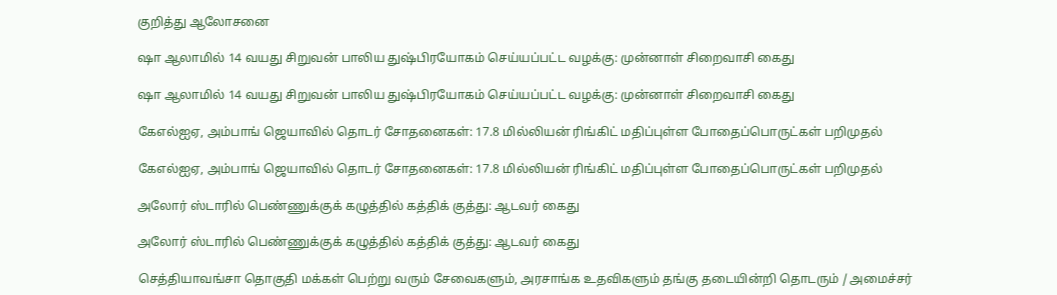குறித்து ஆலோசனை

ஷா ஆலாமில் 14 வயது சிறுவன் பாலிய துஷ்பிரயோகம் செய்யப்பட்ட வழக்கு: முன்னாள் சிறைவாசி கைது

ஷா ஆலாமில் 14 வயது சிறுவன் பாலிய துஷ்பிரயோகம் செய்யப்பட்ட வழக்கு: முன்னாள் சிறைவாசி கைது

கேஎல்ஐஏ, அம்பாங் ஜெயாவில் தொடர் சோதனைகள்: 17.8 மில்லியன் ரிங்கிட் மதிப்புள்ள போதைப்பொருட்கள் பறிமுதல்

கேஎல்ஐஏ, அம்பாங் ஜெயாவில் தொடர் சோதனைகள்: 17.8 மில்லியன் ரிங்கிட் மதிப்புள்ள போதைப்பொருட்கள் பறிமுதல்

அலோர் ஸ்டாரில் பெண்ணுக்குக் கழுத்தில் கத்திக் குத்து: ஆடவர் கைது

அலோர் ஸ்டாரில் பெண்ணுக்குக் கழுத்தில் கத்திக் குத்து: ஆடவர் கைது

செத்தியாவங்சா தொகுதி மக்கள் பெற்று வரும் சேவைகளும், அரசாங்க உதவிகளும் தங்கு தடையின்றி தொடரும் / அமைச்சர்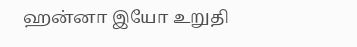ஹன்னா இயோ உறுதி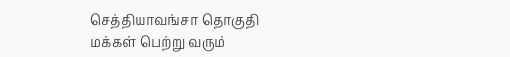செத்தியாவங்சா தொகுதி மக்கள் பெற்று வரும்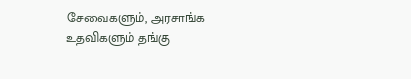சேவைகளும், அரசாங்க உதவிகளும் தங்கு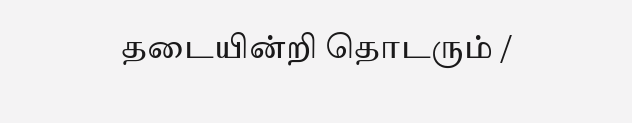தடையின்றி தொடரும் /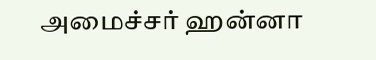அமைச்சர் ஹன்னா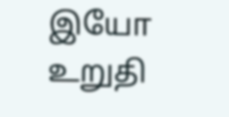இயோ உறுதி